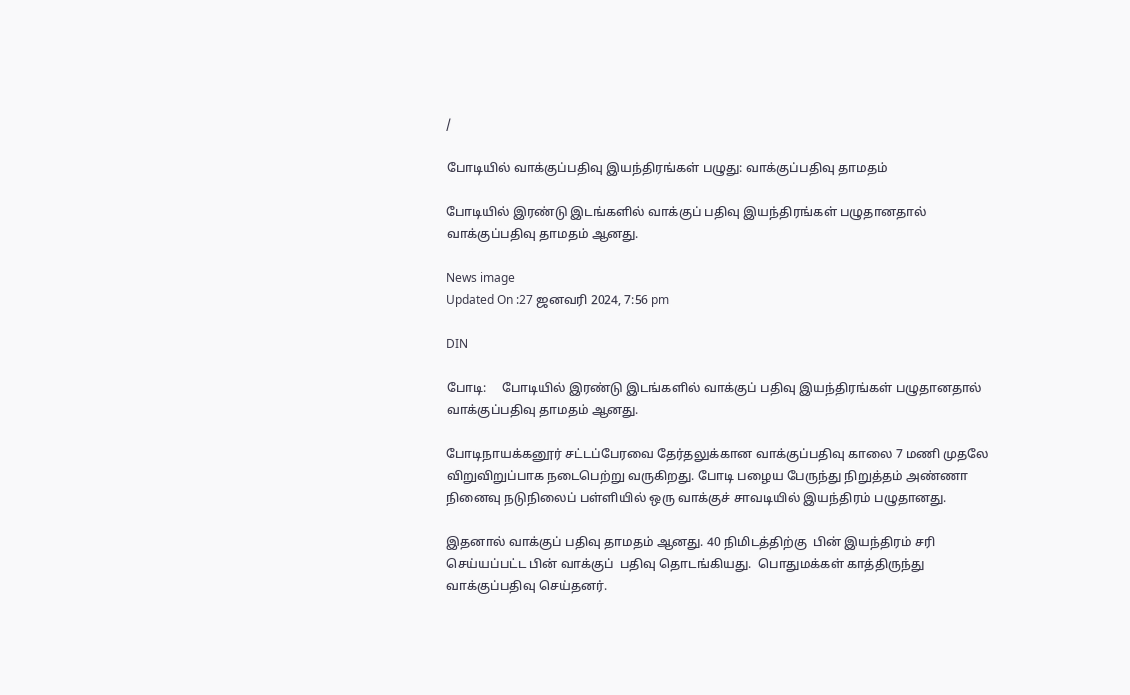/

போடியில் வாக்குப்பதிவு இயந்திரங்கள் பழுது: வாக்குப்பதிவு தாமதம்

போடியில் இரண்டு இடங்களில் வாக்குப் பதிவு இயந்திரங்கள் பழுதானதால் வாக்குப்பதிவு தாமதம் ஆனது.

News image
Updated On :27 ஜனவரி 2024, 7:56 pm

DIN

போடி:     போடியில் இரண்டு இடங்களில் வாக்குப் பதிவு இயந்திரங்கள் பழுதானதால் வாக்குப்பதிவு தாமதம் ஆனது.

போடிநாயக்கனூர் சட்டப்பேரவை தேர்தலுக்கான வாக்குப்பதிவு காலை 7 மணி முதலே விறுவிறுப்பாக நடைபெற்று வருகிறது. போடி பழைய பேருந்து நிறுத்தம் அண்ணா நினைவு நடுநிலைப் பள்ளியில் ஒரு வாக்குச் சாவடியில் இயந்திரம் பழுதானது.

இதனால் வாக்குப் பதிவு தாமதம் ஆனது. 40 நிமிடத்திற்கு  பின் இயந்திரம் சரி செய்யப்பட்ட பின் வாக்குப்  பதிவு தொடங்கியது.  பொதுமக்கள் காத்திருந்து வாக்குப்பதிவு செய்தனர்.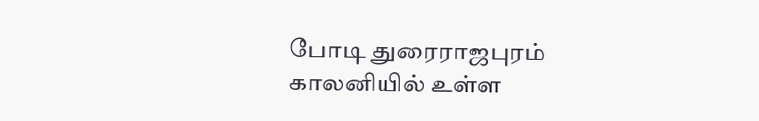போடி துரைராஜபுரம் காலனியில் உள்ள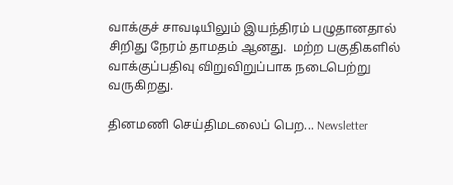வாக்குச் சாவடியிலும் இயந்திரம் பழுதானதால் சிறிது நேரம் தாமதம் ஆனது.  மற்ற பகுதிகளில் வாக்குப்பதிவு விறுவிறுப்பாக நடைபெற்று வருகிறது.

தினமணி செய்திமடலைப் பெற... Newsletter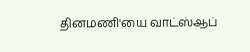தினமணி'யை வாட்ஸ்ஆப்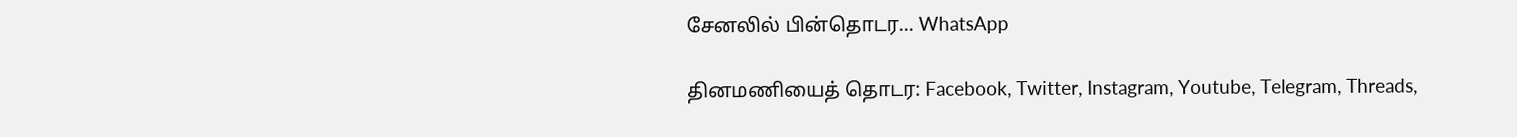சேனலில் பின்தொடர... WhatsApp

தினமணியைத் தொடர: Facebook, Twitter, Instagram, Youtube, Telegram, Threads,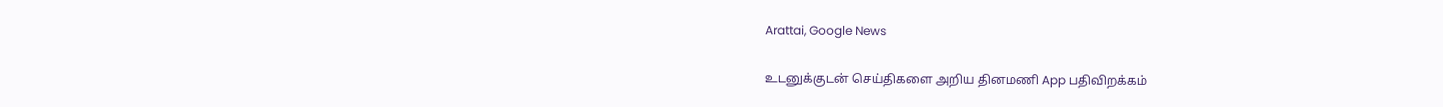Arattai, Google News

உடனுக்குடன் செய்திகளை அறிய தினமணி App பதிவிறக்கம்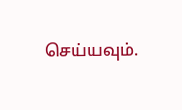செய்யவும்.